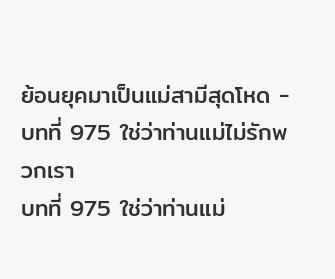ย้อนยุคมาเป็นแม่สามีสุดโหด - บทที่ 975 ใช่ว่าท่านแม่ไม่รักพวกเรา
บทที่ 975 ใช่ว่าท่านแม่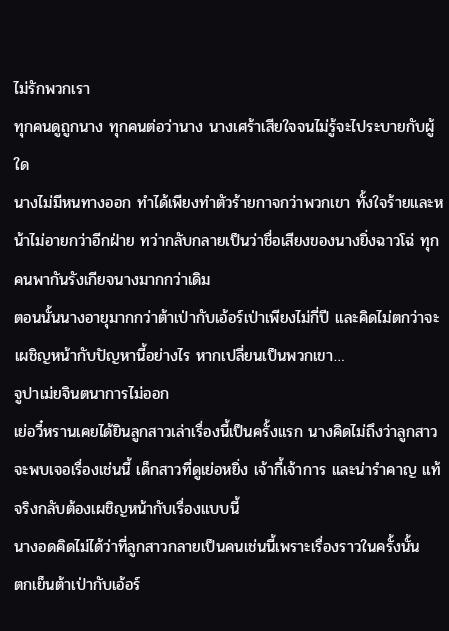ไม่รักพวกเรา
ทุกคนดูถูกนาง ทุกคนต่อว่านาง นางเศร้าเสียใจจนไม่รู้จะไประบายกับผู้ใด
นางไม่มีหนทางออก ทำได้เพียงทำตัวร้ายกาจกว่าพวกเขา ทั้งใจร้ายและหน้าไม่อายกว่าอีกฝ่าย ทว่ากลับกลายเป็นว่าชื่อเสียงของนางยิ่งฉาวโฉ่ ทุกคนพากันรังเกียจนางมากกว่าเดิม
ตอนนั้นนางอายุมากกว่าต้าเป่ากับเอ้อร์เป่าเพียงไม่กี่ปี และคิดไม่ตกว่าจะเผชิญหน้ากับปัญหานี้อย่างไร หากเปลี่ยนเป็นพวกเขา…
จูปาเม่ยจินตนาการไม่ออก
เย่อวี๋หรานเคยได้ยินลูกสาวเล่าเรื่องนี้เป็นครั้งแรก นางคิดไม่ถึงว่าลูกสาวจะพบเจอเรื่องเช่นนี้ เด็กสาวที่ดูเย่อหยิ่ง เจ้ากี้เจ้าการ และน่ารำคาญ แท้จริงกลับต้องเผชิญหน้ากับเรื่องแบบนี้
นางอดคิดไม่ได้ว่าที่ลูกสาวกลายเป็นคนเช่นนี้เพราะเรื่องราวในครั้งนั้น
ตกเย็นต้าเป่ากับเอ้อร์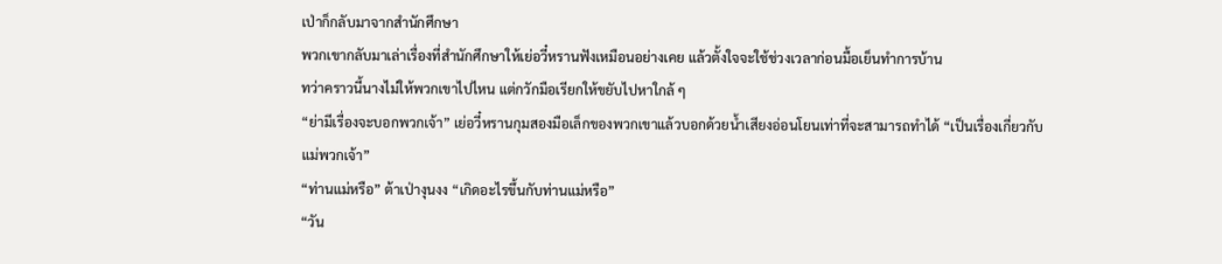เป่าก็กลับมาจากสำนักศึกษา
พวกเขากลับมาเล่าเรื่องที่สำนักศึกษาให้เย่อวี๋หรานฟังเหมือนอย่างเคย แล้วตั้งใจจะใช้ช่วงเวลาก่อนมื้อเย็นทำการบ้าน
ทว่าคราวนี้นางไม่ให้พวกเขาไปไหน แต่กวักมือเรียกให้ขยับไปหาใกล้ ๆ
“ย่ามีเรื่องจะบอกพวกเจ้า” เย่อวี๋หรานกุมสองมือเล็กของพวกเขาแล้วบอกด้วยน้ำเสียงอ่อนโยนเท่าที่จะสามารถทำได้ “เป็นเรื่องเกี่ยวกับแม่พวกเจ้า”
“ท่านแม่หรือ” ต้าเป่างุนงง “เกิดอะไรขึ้นกับท่านแม่หรือ”
“วัน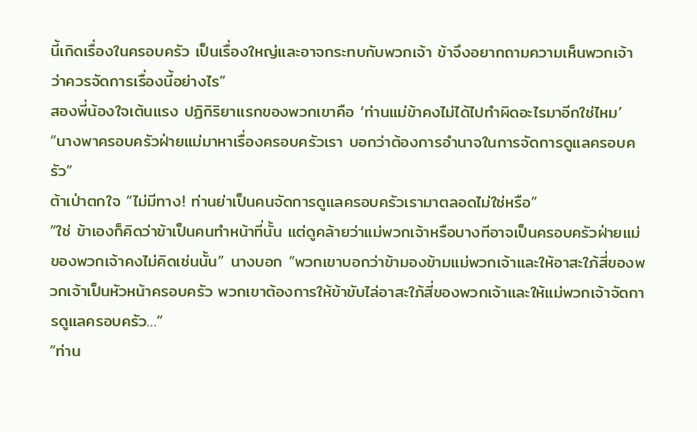นี้เกิดเรื่องในครอบครัว เป็นเรื่องใหญ่และอาจกระทบกับพวกเจ้า ข้าจึงอยากถามความเห็นพวกเจ้าว่าควรจัดการเรื่องนี้อย่างไร”
สองพี่น้องใจเต้นแรง ปฏิกิริยาแรกของพวกเขาคือ ‘ท่านแม่ข้าคงไม่ได้ไปทำผิดอะไรมาอีกใช่ไหม’
“นางพาครอบครัวฝ่ายแม่มาหาเรื่องครอบครัวเรา บอกว่าต้องการอำนาจในการจัดการดูแลครอบครัว”
ต้าเป่าตกใจ “ไม่มีทาง! ท่านย่าเป็นคนจัดการดูแลครอบครัวเรามาตลอดไม่ใช่หรือ”
“ใช่ ข้าเองก็คิดว่าข้าเป็นคนทำหน้าที่นั้น แต่ดูคล้ายว่าแม่พวกเจ้าหรือบางทีอาจเป็นครอบครัวฝ่ายแม่ของพวกเจ้าคงไม่คิดเช่นนั้น” นางบอก “พวกเขาบอกว่าข้ามองข้ามแม่พวกเจ้าและให้อาสะใภ้สี่ของพวกเจ้าเป็นหัวหน้าครอบครัว พวกเขาต้องการให้ข้าขับไล่อาสะใภ้สี่ของพวกเจ้าและให้แม่พวกเจ้าจัดการดูแลครอบครัว…”
“ท่าน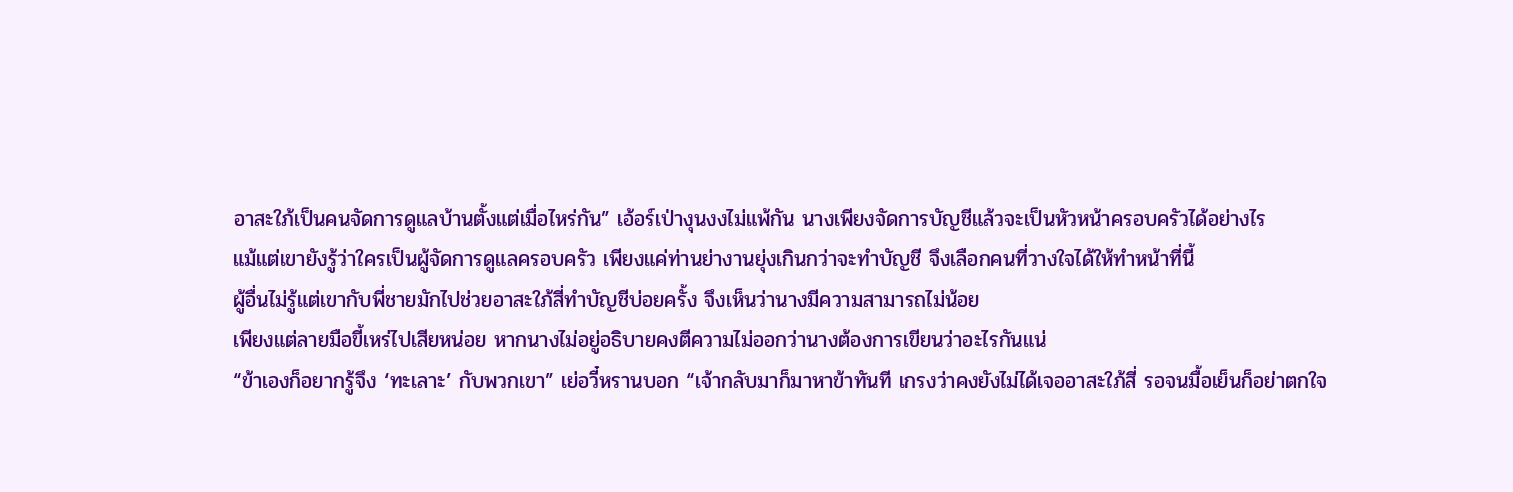อาสะใภ้เป็นคนจัดการดูแลบ้านตั้งแต่เมื่อไหร่กัน” เอ้อร์เป่างุนงงไม่แพ้กัน นางเพียงจัดการบัญชีแล้วจะเป็นหัวหน้าครอบครัวได้อย่างไร
แม้แต่เขายังรู้ว่าใครเป็นผู้จัดการดูแลครอบครัว เพียงแค่ท่านย่างานยุ่งเกินกว่าจะทำบัญชี จึงเลือกคนที่วางใจได้ให้ทำหน้าที่นี้
ผู้อื่นไม่รู้แต่เขากับพี่ชายมักไปช่วยอาสะใภ้สี่ทำบัญชีบ่อยครั้ง จึงเห็นว่านางมีความสามารถไม่น้อย
เพียงแต่ลายมือขี้เหร่ไปเสียหน่อย หากนางไม่อยู่อธิบายคงตีความไม่ออกว่านางต้องการเขียนว่าอะไรกันแน่
“ข้าเองก็อยากรู้จึง ‘ทะเลาะ’ กับพวกเขา” เย่อวี๋หรานบอก “เจ้ากลับมาก็มาหาข้าทันที เกรงว่าคงยังไม่ได้เจออาสะใภ้สี่ รอจนมื้อเย็นก็อย่าตกใจ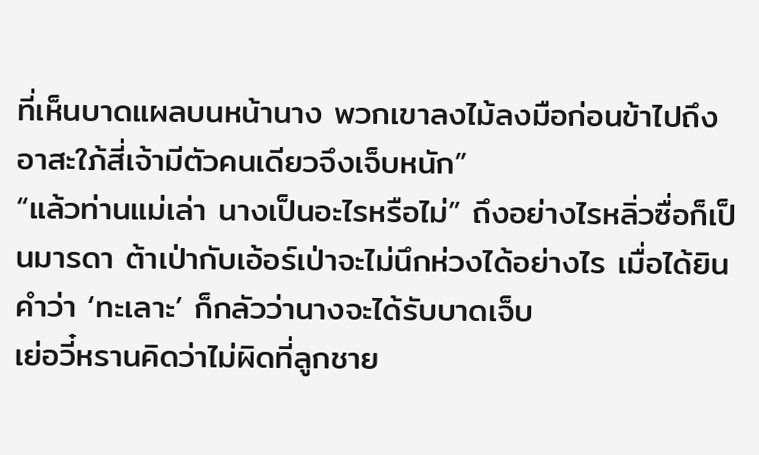ที่เห็นบาดแผลบนหน้านาง พวกเขาลงไม้ลงมือก่อนข้าไปถึง อาสะใภ้สี่เจ้ามีตัวคนเดียวจึงเจ็บหนัก”
“แล้วท่านแม่เล่า นางเป็นอะไรหรือไม่” ถึงอย่างไรหลิ่วซื่อก็เป็นมารดา ต้าเป่ากับเอ้อร์เป่าจะไม่นึกห่วงได้อย่างไร เมื่อได้ยินคำว่า ‘ทะเลาะ’ ก็กลัวว่านางจะได้รับบาดเจ็บ
เย่อวี๋หรานคิดว่าไม่ผิดที่ลูกชาย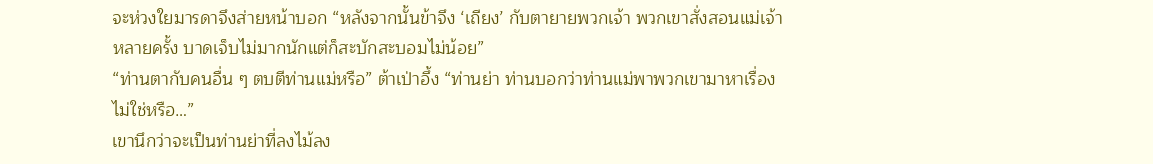จะห่วงใยมารดาจึงส่ายหน้าบอก “หลังจากนั้นข้าจึง ‘เถียง’ กับตายายพวกเจ้า พวกเขาสั่งสอนแม่เจ้าหลายครั้ง บาดเจ็บไม่มากนักแต่ก็สะบักสะบอมไม่น้อย”
“ท่านตากับคนอื่น ๆ ตบตีท่านแม่หรือ” ต้าเป่าอึ้ง “ท่านย่า ท่านบอกว่าท่านแม่พาพวกเขามาหาเรื่องไม่ใช่หรือ…”
เขานึกว่าจะเป็นท่านย่าที่ลงไม้ลง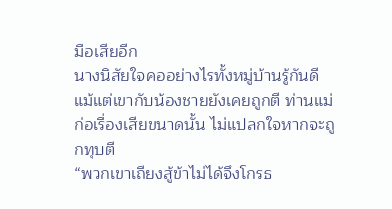มือเสียอีก
นางนิสัยใจคออย่างไรทั้งหมู่บ้านรู้กันดี แม้แต่เขากับน้องชายยังเคยถูกตี ท่านแม่ก่อเรื่องเสียขนาดนั้น ไม่แปลกใจหากจะถูกทุบตี
“พวกเขาเถียงสู้ข้าไม่ได้จึงโกรธ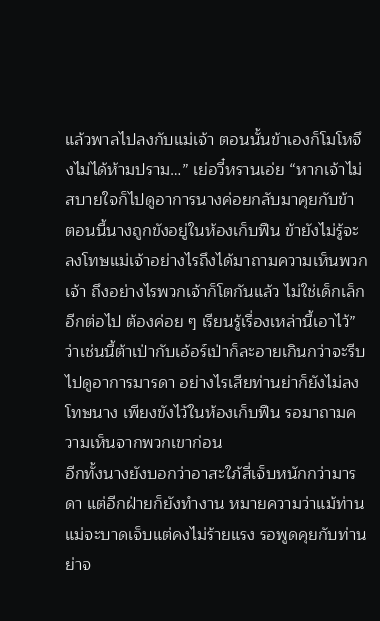แล้วพาลไปลงกับแม่เจ้า ตอนนั้นข้าเองก็โมโหจึงไม่ได้ห้ามปราม…” เย่อวี๋หรานเอ่ย “หากเจ้าไม่สบายใจก็ไปดูอาการนางค่อยกลับมาคุยกับข้า ตอนนี้นางถูกขังอยู่ในห้องเก็บฟืน ข้ายังไม่รู้จะลงโทษแม่เจ้าอย่างไรถึงได้มาถามความเห็นพวกเจ้า ถึงอย่างไรพวกเจ้าก็โตกันแล้ว ไม่ใช่เด็กเล็กอีกต่อไป ต้องค่อย ๆ เรียนรู้เรื่องเหล่านี้เอาไว้”
ว่าเช่นนี้ต้าเป่ากับเอ้อร์เป่าก็ละอายเกินกว่าจะรีบไปดูอาการมารดา อย่างไรเสียท่านย่าก็ยังไม่ลงโทษนาง เพียงขังไว้ในห้องเก็บฟืน รอมาถามความเห็นจากพวกเขาก่อน
อีกทั้งนางยังบอกว่าอาสะใภ้สี่เจ็บหนักกว่ามารดา แต่อีกฝ่ายก็ยังทำงาน หมายความว่าแม้ท่านแม่จะบาดเจ็บแต่คงไม่ร้ายแรง รอพูดคุยกับท่านย่าจ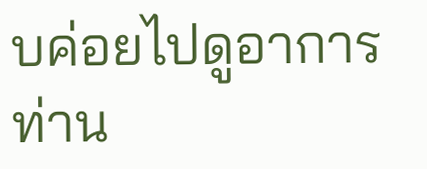บค่อยไปดูอาการท่าน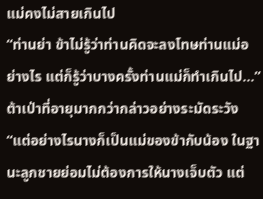แม่คงไม่สายเกินไป
“ท่านย่า ข้าไม่รู้ว่าท่านคิดจะลงโทษท่านแม่อย่างไร แต่ก็รู้ว่าบางครั้งท่านแม่ก็ทำเกินไป…” ต้าเป่าที่อายุมากกว่ากล่าวอย่างระมัดระวัง “แต่อย่างไรนางก็เป็นแม่ของข้ากับน้อง ในฐานะลูกชายย่อมไม่ต้องการให้นางเจ็บตัว แต่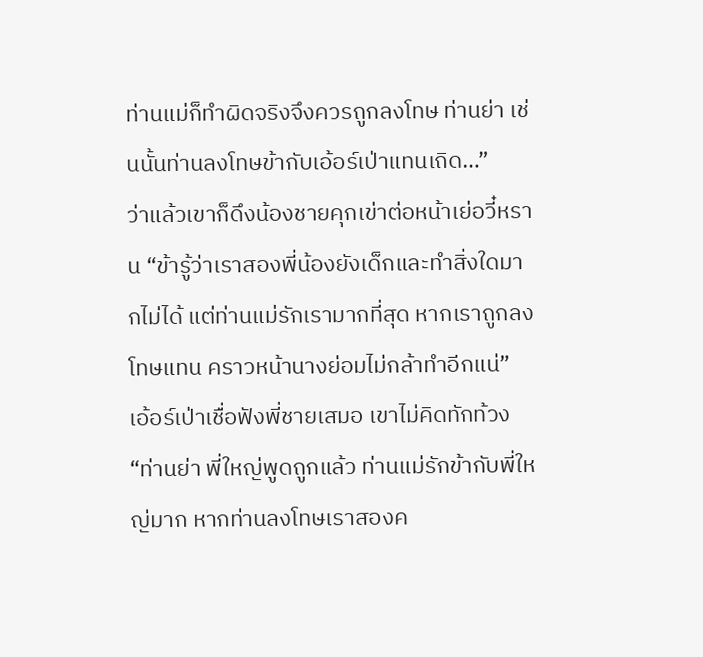ท่านแม่ก็ทำผิดจริงจึงควรถูกลงโทษ ท่านย่า เช่นนั้นท่านลงโทษข้ากับเอ้อร์เป่าแทนเถิด…”
ว่าแล้วเขาก็ดึงน้องชายคุกเข่าต่อหน้าเย่อวี๋หราน “ข้ารู้ว่าเราสองพี่น้องยังเด็กและทำสิ่งใดมากไม่ได้ แต่ท่านแม่รักเรามากที่สุด หากเราถูกลงโทษแทน คราวหน้านางย่อมไม่กล้าทำอีกแน่”
เอ้อร์เป่าเชื่อฟังพี่ชายเสมอ เขาไม่คิดทักท้วง “ท่านย่า พี่ใหญ่พูดถูกแล้ว ท่านแม่รักข้ากับพี่ใหญ่มาก หากท่านลงโทษเราสองค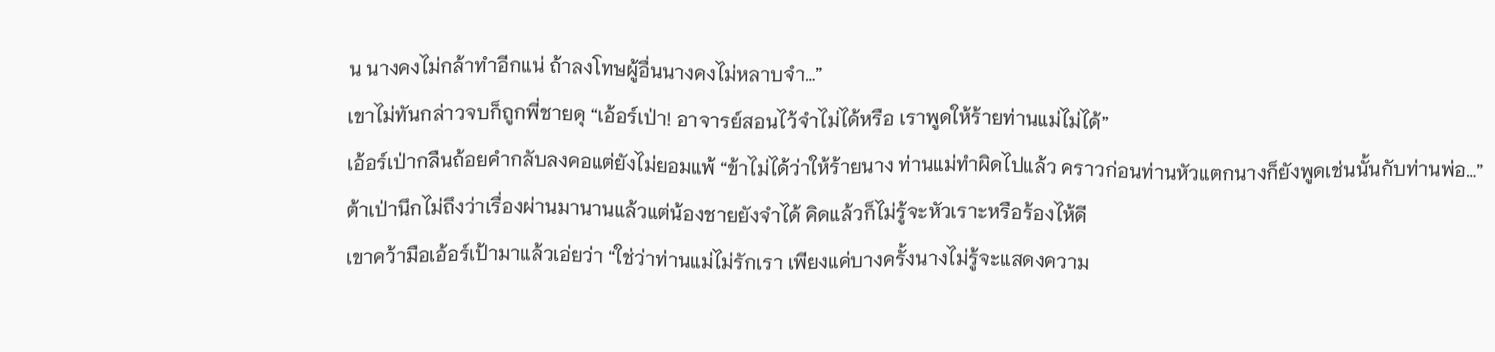น นางคงไม่กล้าทำอีกแน่ ถ้าลงโทษผู้อื่นนางคงไม่หลาบจำ…”
เขาไม่ทันกล่าวจบก็ถูกพี่ชายดุ “เอ้อร์เป่า! อาจารย์สอนไว้จำไม่ได้หรือ เราพูดให้ร้ายท่านแม่ไม่ได้”
เอ้อร์เป่ากลืนถ้อยคำกลับลงคอแต่ยังไม่ยอมแพ้ “ข้าไม่ได้ว่าให้ร้ายนาง ท่านแม่ทำผิดไปแล้ว คราวก่อนท่านหัวแตกนางก็ยังพูดเช่นนั้นกับท่านพ่อ…”
ต้าเป่านึกไม่ถึงว่าเรื่องผ่านมานานแล้วแต่น้องชายยังจำได้ คิดแล้วก็ไม่รู้จะหัวเราะหรือร้องไห้ดี
เขาคว้ามือเอ้อร์เป้ามาแล้วเอ่ยว่า “ใช่ว่าท่านแม่ไม่รักเรา เพียงแค่บางครั้งนางไม่รู้จะแสดงความ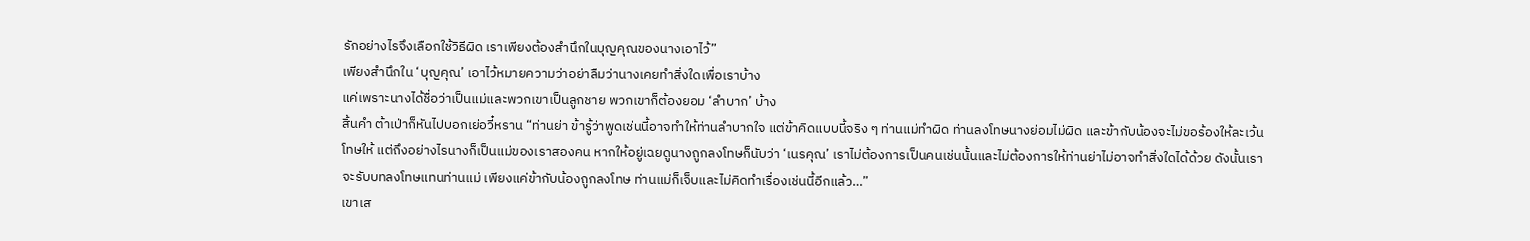รักอย่างไรจึงเลือกใช้วิธีผิด เราเพียงต้องสำนึกในบุญคุณของนางเอาไว้”
เพียงสำนึกใน ‘บุญคุณ’ เอาไว้หมายความว่าอย่าลืมว่านางเคยทำสิ่งใดเพื่อเราบ้าง
แค่เพราะนางได้ชื่อว่าเป็นแม่และพวกเขาเป็นลูกชาย พวกเขาก็ต้องยอม ‘ลำบาก’ บ้าง
สิ้นคำ ต้าเป่าก็หันไปบอกเย่อวี๋หราน “ท่านย่า ข้ารู้ว่าพูดเช่นนี้อาจทำให้ท่านลำบากใจ แต่ข้าคิดแบบนี้จริง ๆ ท่านแม่ทำผิด ท่านลงโทษนางย่อมไม่ผิด และข้ากับน้องจะไม่ขอร้องให้ละเว้นโทษให้ แต่ถึงอย่างไรนางก็เป็นแม่ของเราสองคน หากให้อยู่เฉยดูนางถูกลงโทษก็นับว่า ‘เนรคุณ’ เราไม่ต้องการเป็นคนเช่นนั้นและไม่ต้องการให้ท่านย่าไม่อาจทำสิ่งใดได้ด้วย ดังนั้นเราจะรับบทลงโทษแทนท่านแม่ เพียงแค่ข้ากับน้องถูกลงโทษ ท่านแม่ก็เจ็บและไม่คิดทำเรื่องเช่นนี้อีกแล้ว…”
เขาเส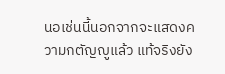นอเช่นนี้นอกจากจะแสดงความกตัญญูแล้ว แท้จริงยัง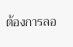ต้องการลอ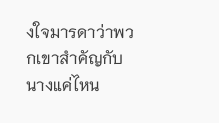งใจมารดาว่าพวกเขาสำคัญกับนางแค่ไหน